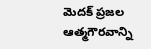మెదక్ ప్రజల ఆత్మగౌరవాన్ని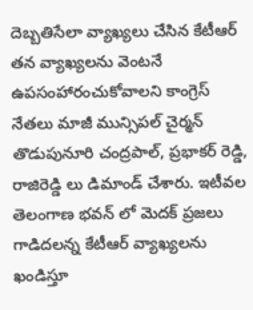దెబ్బతిసేలా వ్యాఖ్యలు చేసిన కేటీఆర్ తన వ్యాఖ్యలను వెంటనే ఉపసంహారంచుకోవాలని కాంగ్రెస్ నేతలు మాజీ మున్సిపల్ చైర్మన్ తొడుపునూరి చంద్రపాల్, ప్రభాకర్ రెడ్డి, రాజిరెడ్డి లు డిమాండ్ చేశారు. ఇటీవల తెలంగాణ భవన్ లో మెదక్ ప్రజలు గాడిదలన్న కేటీఆర్ వ్యాఖ్యలను ఖండిస్తూ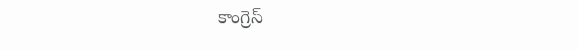కాంగ్రెస్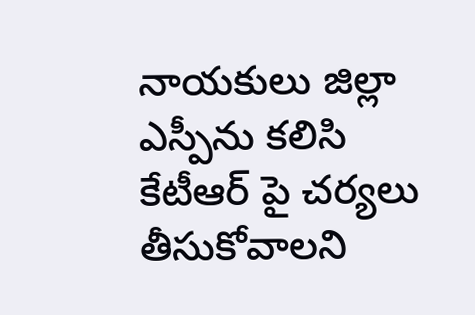నాయకులు జిల్లా ఎస్పీను కలిసి కేటీఆర్ పై చర్యలు తీసుకోవాలని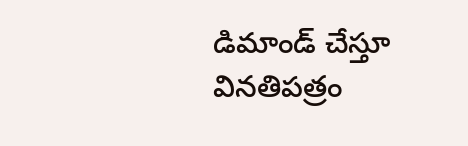డిమాండ్ చేస్తూ వినతిపత్రం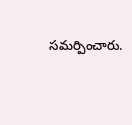సమర్పించారు.